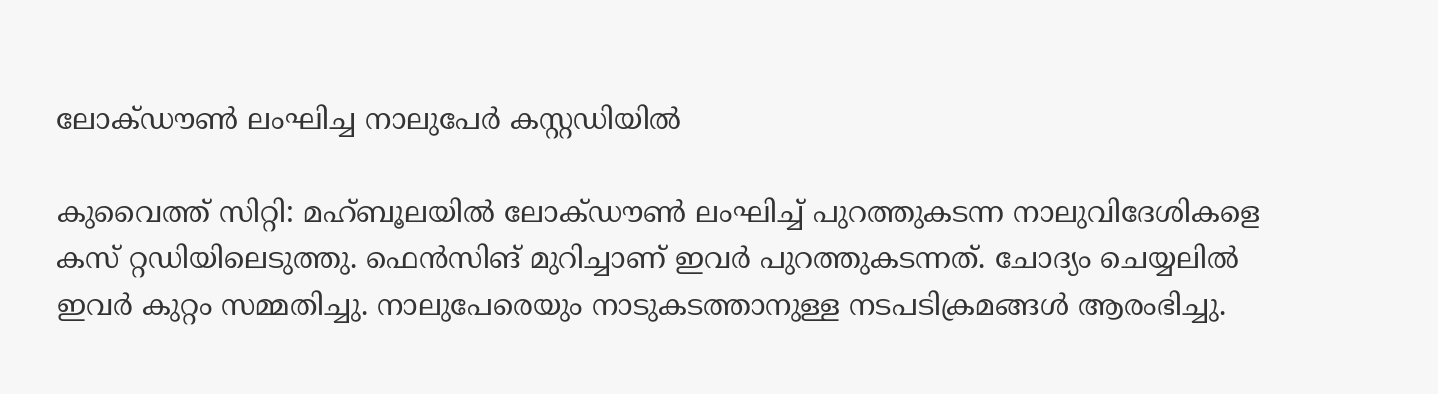ലോക്ഡൗൺ ലംഘിച്ച നാലുപേർ കസ്റ്റഡിയിൽ

കുവൈത്ത് സിറ്റി: മഹ്ബൂലയിൽ ലോക്ഡൗൺ ലംഘിച്ച് പുറത്തുകടന്ന നാലുവിദേശികളെ കസ് റ്റഡിയിലെടുത്തു. ഫെൻസിങ് മുറിച്ചാണ് ഇവർ പുറത്തുകടന്നത്. ചോദ്യം ചെയ്യലിൽ ഇവർ കുറ്റം സമ്മതിച്ചു. നാലുപേരെയും നാടുകടത്താനുള്ള നടപടിക്രമങ്ങൾ ആരംഭിച്ചു.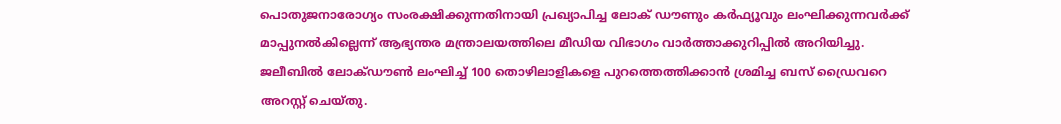പൊതുജനാരോഗ്യം സംരക്ഷിക്കുന്നതിനായി പ്രഖ്യാപിച്ച ലോക് ഡൗണും കർഫ്യൂവും ലംഘിക്കുന്നവർക്ക് മാപ്പുനൽകില്ലെന്ന് ആഭ്യന്തര മന്ത്രാലയത്തിലെ മീഡിയ വിഭാഗം വാർത്താക്കുറിപ്പിൽ അറിയിച്ചു.
ജലീബിൽ ലോക്ഡൗൺ ലംഘിച്ച് 100 തൊഴിലാളികളെ പുറത്തെത്തിക്കാൻ ശ്രമിച്ച ബസ് ഡ്രൈവറെ അറസ്റ്റ് ചെയ്തു.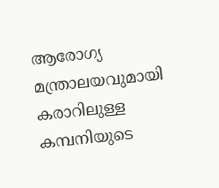ആരോഗ്യ മന്ത്രാലയവുമായി കരാറിലുള്ള കമ്പനിയുടെ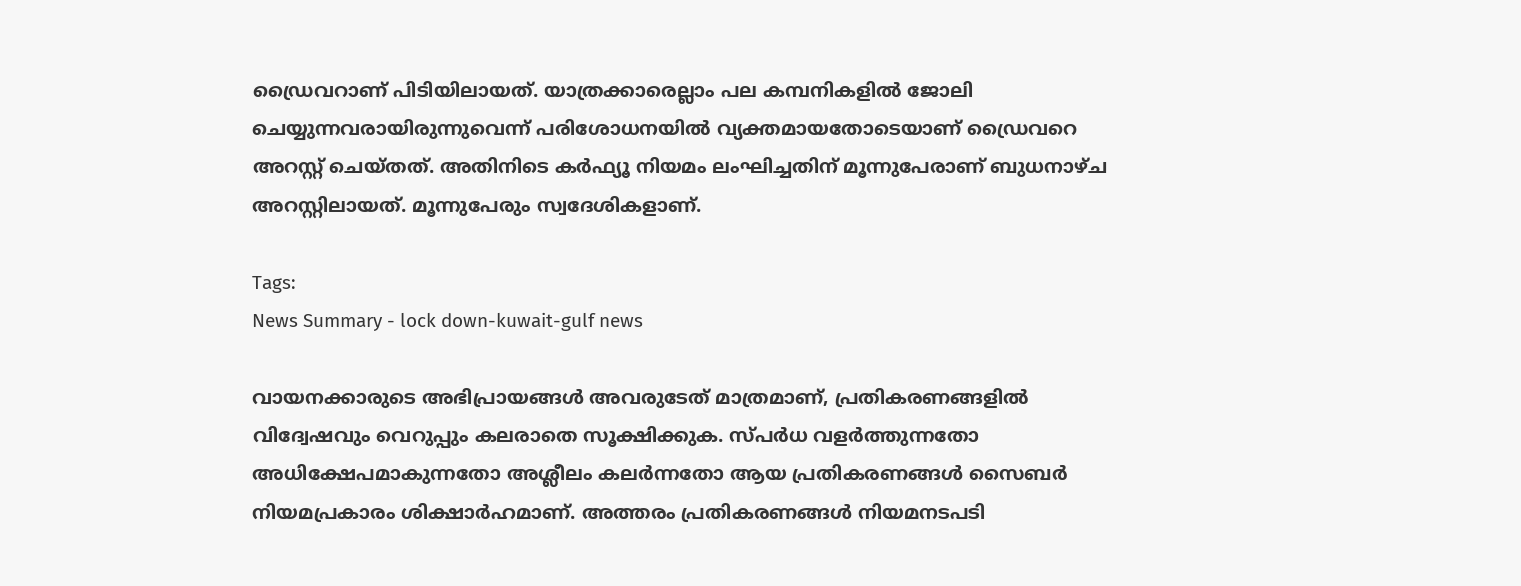ഡ്രൈവറാണ് പിടിയിലായത്. യാത്രക്കാരെല്ലാം പല കമ്പനികളിൽ ജോലി ചെയ്യുന്നവരായിരുന്നുവെന്ന് പരിശോധനയിൽ വ്യക്തമായതോടെയാണ് ഡ്രൈവറെ അറസ്റ്റ് ചെയ്തത്. അതിനിടെ കർഫ്യൂ നിയമം ലംഘിച്ചതിന് മൂന്നുപേരാണ് ബുധനാഴ്ച അറസ്റ്റിലായത്. മൂന്നുപേരും സ്വദേശികളാണ്.

Tags:
News Summary - lock down-kuwait-gulf news

വായനക്കാരുടെ അഭിപ്രായങ്ങള്‍ അവരുടേത് മാത്രമാണ്, പ്രതികരണങ്ങളിൽ വിദ്വേഷവും വെറുപ്പും കലരാതെ സൂക്ഷിക്കുക. സ്പർധ വളർത്തുന്നതോ അധിക്ഷേപമാകുന്നതോ അശ്ലീലം കലർന്നതോ ആയ പ്രതികരണങ്ങൾ സൈബർ നിയമപ്രകാരം ശിക്ഷാർഹമാണ്. അത്തരം പ്രതികരണങ്ങൾ നിയമനടപടി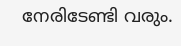നേരിടേണ്ടി വരും.